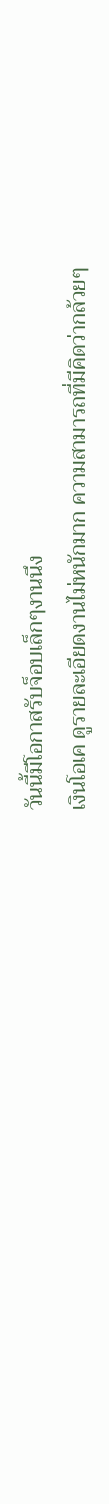วันนี้มีโอกาสรับจ็อบเล็กๆงานนึง
เงินโอเค ดูรายละเอียดงานไม่หนักมาก ความสามารถที่มีคิดว่ากล้วยๆ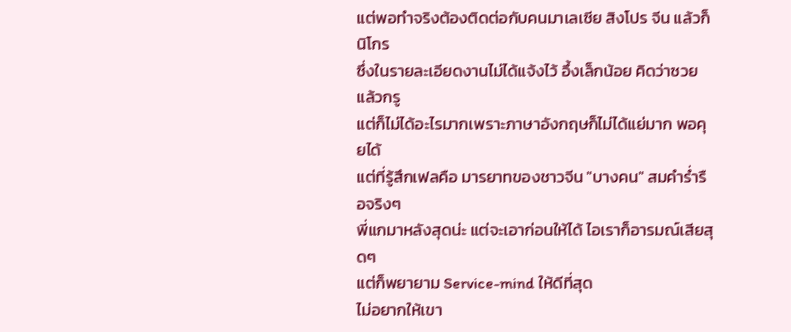แต่พอทำจริงต้องติดต่อกับคนมาเลเซีย สิงโปร จีน แล้วก็นิโกร
ซึ่งในรายละเอียดงานไม่ได้แจ้งไว้ อึ้งเล็กน้อย คิดว่าซวยแล้วกรู
แต่ก็ไม่ได้อะไรมากเพราะภาษาอังกฤษก็ไม่ได้แย่มาก พอคุยได้
แต่ที่รู้สึกเฟลคือ มารยาทของชาวจีน "บางคน" สมคำร่ำรือจริงๆ
พี่แกมาหลังสุดน่ะ แต่จะเอาก่อนให้ได้ ไอเราก็อารมณ์เสียสุดๆ
แต่ก็พยายาม Service-mind ให้ดีที่สุด
ไม่อยากให้เขา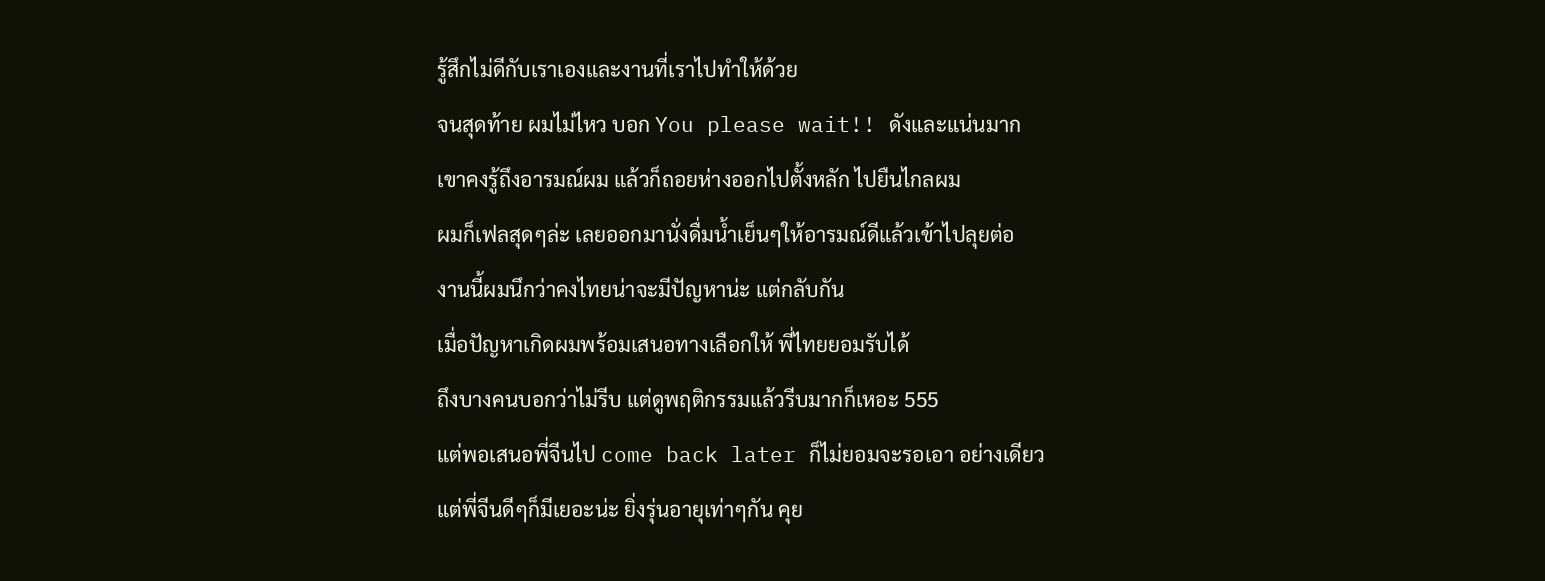รู้สึกไม่ดีกับเราเองและงานที่เราไปทำให้ด้วย
จนสุดท้าย ผมไม่ไหว บอก You please wait!! ดังและแน่นมาก
เขาคงรู้ถึงอารมณ์ผม แล้วก็ถอยห่างออกไปตั้งหลัก ไปยืนไกลผม
ผมก็เฟลสุดๆล่ะ เลยออกมานั่งดื่มน้ำเย็นๆให้อารมณ์ดีแล้วเข้าไปลุยต่อ
งานนี้ผมนึกว่าคงไทยน่าจะมีปัญหาน่ะ แต่กลับกัน
เมื่อปัญหาเกิดผมพร้อมเสนอทางเลือกให้ พี่ไทยยอมรับได้
ถึงบางคนบอกว่าไม่รีบ แต่ดูพฤติกรรมแล้วรีบมากก็เหอะ 555
แต่พอเสนอพี่จีนไป come back later ก็ไม่ยอมจะรอเอา อย่างเดียว
แต่พี่จีนดีๆก็มีเยอะน่ะ ยิ่งรุ่นอายุเท่าๆกัน คุย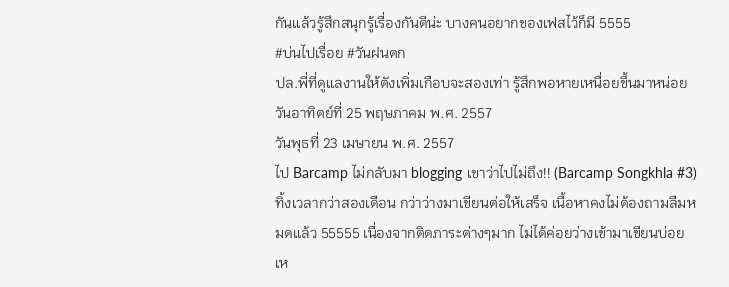กันแล้วรู้สึกสนุกรู้เรื่องกันดีน่ะ บางคนอยากของเฟสไว้ก็มี 5555
#บ่นไปเรื่อย #วันฝนตก
ปล.พี่ที่ดูแลงานให้ตังเพิ่มเกือบจะสองเท่า รู้สึกพอหายเหนื่อยขึ้นมาหน่อย
วันอาทิตย์ที่ 25 พฤษภาคม พ.ศ. 2557
วันพุธที่ 23 เมษายน พ.ศ. 2557
ไป Barcamp ไม่กลับมา blogging เขาว่าไปไม่ถึง!! (Barcamp Songkhla #3)
ทิ้งเวลากว่าสองเดือน กว่าว่างมาเขียนต่อให้เสร็จ เนื้อหาคงไม่ต้องถามลืมหมดแล้ว 55555 เนื่องจากติดภาระต่างๆมาก ไม่ได้ค่อยว่างเข้ามาเขียนบ่อยเห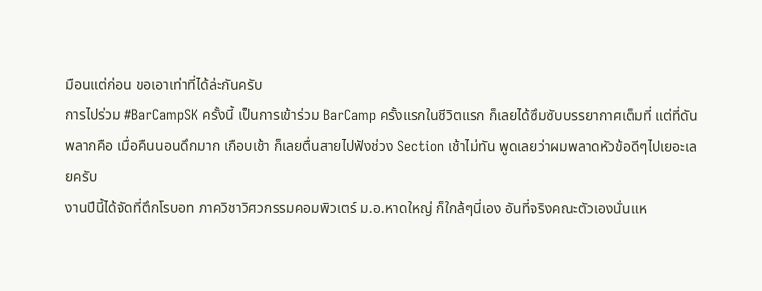มือนแต่ก่อน ขอเอาเท่าที่ได้ล่ะกันครับ
การไปร่วม #BarCampSK ครั้งนี้ เป็นการเข้าร่วม BarCamp ครั้งแรกในชีวิตแรก ก็เลยได้ซึมซับบรรยากาศเต็มที่ แต่ที่ดันพลากคือ เมื่อคืนนอนดึกมาก เกือบเช้า ก็เลยตื่นสายไปฟังช่วง Section เช้าไม่ทัน พูดเลยว่าผมพลาดหัวข้อดีๆไปเยอะเลยครับ
งานปีนี้ได้จัดที่ตึกโรบอท ภาควิชาวิศวกรรมคอมพิวเตร์ ม.อ.หาดใหญ่ ก็ใกล้ๆนี่เอง อันที่จริงคณะตัวเองนั่นแห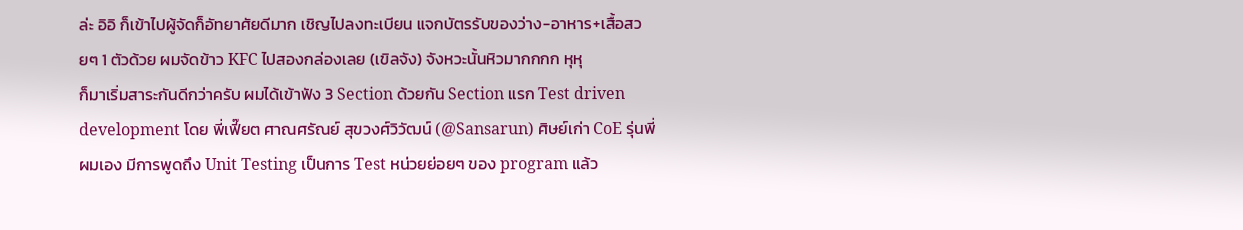ล่ะ อิอิ ก็เข้าไปผู้จัดก็อัทยาศัยดีมาก เชิญไปลงทะเบียน แจกบัตรรับของว่าง-อาหาร+เสื้อสวยๆ 1 ตัวด้วย ผมจัดข้าว KFC ไปสองกล่องเลย (เขิลจัง) จังหวะนั้นหิวมากกกก หุหุ
ก็มาเริ่มสาระกันดีกว่าครับ ผมได้เข้าฟัง 3 Section ด้วยกัน Section แรก Test driven development โดย พี่เฟี๊ยต ศาณศรัณย์ สุขวงศ์วิวัฒน์ (@Sansarun) ศิษย์เก่า CoE รุ่นพี่ผมเอง มีการพูดถึง Unit Testing เป็นการ Test หน่วยย่อยๆ ของ program แล้ว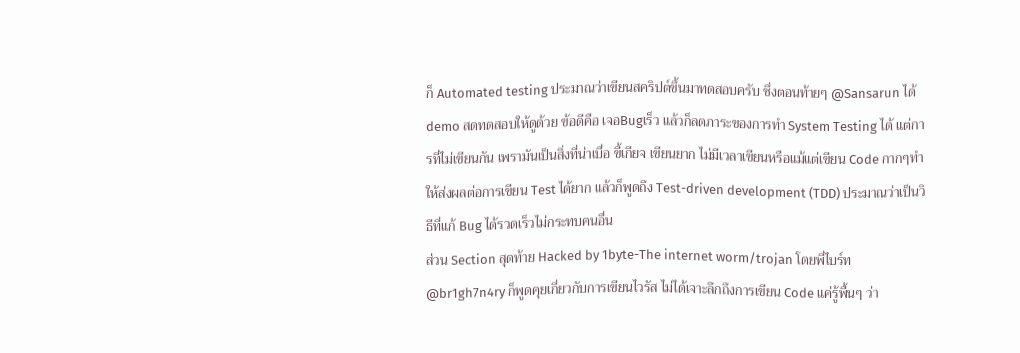ก็ Automated testing ประมาณว่าเขียนสคริปต์ขึ้นมาทดสอบครับ ซึ่งตอนท้ายๆ @Sansarun ได้ demo สดทดสอบให้ดูด้วย ข้อดีคือ เจอBugเร็ว แล้วก็ลดภาระของการทำ System Testing ได้ แต่การที่ไม่เขียนกัน เพรามันเป็นสิ่งที่น่าเบื่อ ขี้เกียจ เขียนยาก ไม่มีเวลาเขียนหรือแม้แต่เขียน Code กากๆทำให้ส่งผลต่อการเขียน Test ได้ยาก แล้วก็พูดถึง Test-driven development (TDD) ประมาณว่าเป็นวิธีที่แก้ Bug ได้รวดเร็วไม่กระทบคนอื่น
ส่วน Section สุดท้าย Hacked by 1byte-The internet worm/trojan โดยพี่ไบร์ท @br1gh7n4ry ก็พูดคุยเกี่ยวกับการเขียนไวรัส ไม่ได้เจาะลึกถึงการเขียน Code แค่รู้พื้นๆ ว่า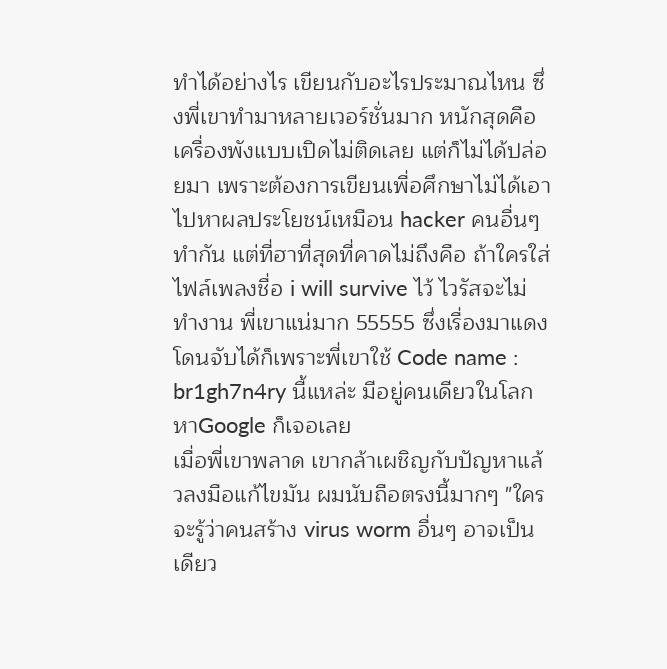ทำได้อย่างไร เขียนกับอะไรประมาณไหน ซึ่งพี่เขาทำมาหลายเวอร์ชั่นมาก หนักสุดคือเครื่องพังแบบเปิดไม่ติดเลย แต่ก็ไม่ได้ปล่อยมา เพราะต้องการเขียนเพื่อศึกษาไม่ได้เอาไปหาผลประโยชน์เหมือน hacker คนอื่นๆทำกัน แต่ที่ฮาที่สุดที่คาดไม่ถึงคือ ถ้าใครใส่ไฟล์เพลงชื่อ i will survive ไว้ ไวรัสจะไม่ทำงาน พี่เขาแน่มาก 55555 ซึ่งเรื่องมาแดงโดนจับได้ก็เพราะพี่เขาใช้ Code name : br1gh7n4ry นี้แหล่ะ มีอยู่คนเดียวในโลก หาGoogle ก็เจอเลย
เมื่อพี่เขาพลาด เขากล้าเผชิญกับปัญหาแล้วลงมือแก้ไขมัน ผมนับถือตรงนี้มากๆ "ใครจะรู้ว่าคนสร้าง virus worm อื่นๆ อาจเป็นเดียว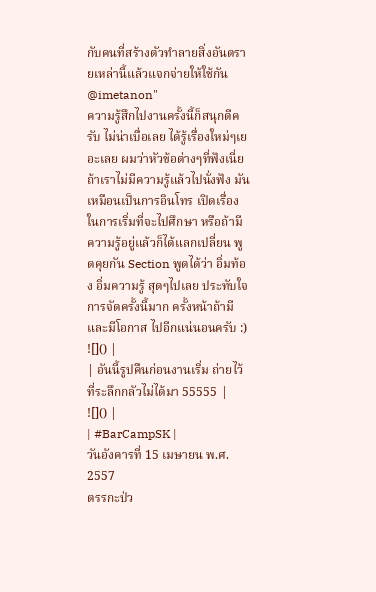กับคนที่สร้างตัวทำลายสิ่งอันตรายเหล่านี้แล้วแจกจ่ายให้ใช้กัน @imetanon"
ความรู้สึกไปงานครั้งนี้ก็สนุกดีครับ ไม่น่าเบื่อเลย ได้รู้เรื่องใหม่ๆเยอะเลย ผมว่าหัวข้อต่างๆที่ฟังเนี่ย ถ้าเราไม่มีความรู้แล้วไปนั่งฟัง มันเหมือนเป็นการอินโทร เปิดเรื่องในการเริ่มที่จะไปศึกษา หรือถ้ามีความรู้อยู่แล้วก็ได้แลกเปลี่ยน พูดคุยกัน Section พูดได้ว่า อิ่มท้อง อิ่มความรู้ สุดๆไปเลย ประทับใจการจัดครั้งนี้มาก ครั้งหน้าถ้ามีและมีโอกาส ไปอีกแน่นอนครับ :)
![]() |
| อันนี้รูปคืนก่อนงานเริ่ม ถ่ายไว้ที่ระลึกกลัวไม่ได้มา 55555 |
![]() |
| #BarCampSK |
วันอังคารที่ 15 เมษายน พ.ศ. 2557
ตรรกะป่ว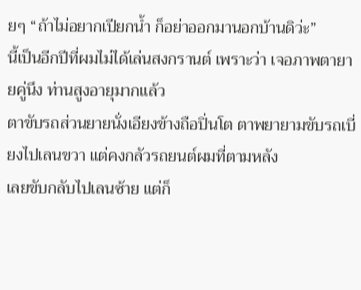ยๆ “ถ้าไม่อยากเปียกน้ำ ก็อย่าออกมานอกบ้านดิว่ะ”
นี้เป็นอีกปีที่ผมไม่ได้เล่นสงกรานต์ เพราะว่า เจอภาพตายายคู่นึง ท่านสูงอายุมากแล้ว
ตาขับรถส่วนยายนั่งเอียงข้างถือปิ่นโต ตาพยายามขับรถเบี่ยงไปเลนขวา แต่คงกลัวรถยนต์ผมที่ตามหลัง
เลยขับกลับไปเลนซ้าย แต่ก็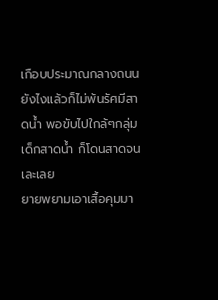เกือบประมาณกลางถนน
ยังไงแล้วก็ไม่พ้นรัศมีสาดน้ำ พอขับไปใกล้ๆกลุ่มเด็กสาดน้ำ ก็โดนสาดจนเละเลย
ยายพยามเอาเสื้อคุมมา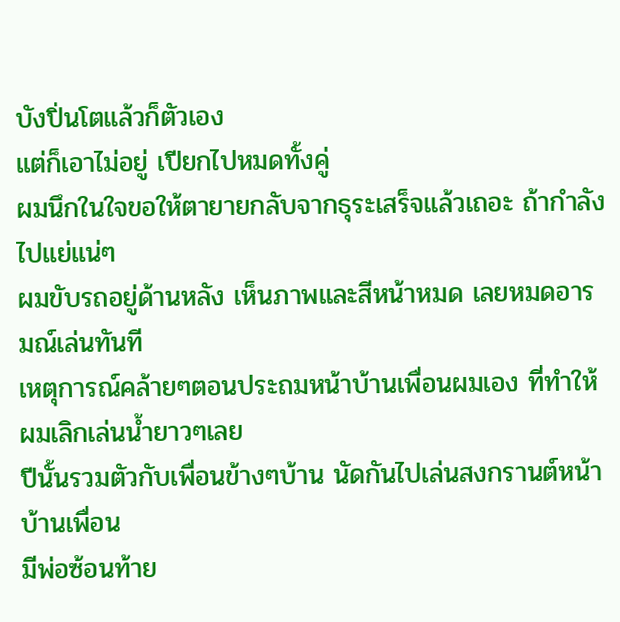บังปิ่นโตแล้วก็ตัวเอง
แต่ก็เอาไม่อยู่ เปียกไปหมดทั้งคู่
ผมนึกในใจขอให้ตายายกลับจากธุระเสร็จแล้วเถอะ ถ้ากำลังไปแย่แน่ๆ
ผมขับรถอยู่ด้านหลัง เห็นภาพและสีหน้าหมด เลยหมดอารมณ์เล่นทันที
เหตุการณ์คล้ายๆตอนประถมหน้าบ้านเพื่อนผมเอง ที่ทำให้ผมเลิกเล่นน้ำยาวๆเลย
ปีนั้นรวมตัวกับเพื่อนข้างๆบ้าน นัดกันไปเล่นสงกรานต์หน้าบ้านเพื่อน
มีพ่อซ้อนท้าย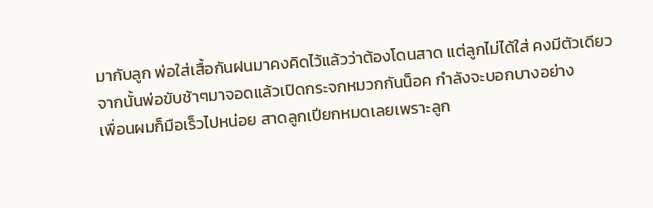มากับลูก พ่อใส่เสื้อกันฝนมาคงคิดไว้แล้วว่าต้องโดนสาด แต่ลูกไม่ได้ใส่ คงมีตัวเดียว
จากนั้นพ่อขับช้าๆมาจอดแล้วเปิดกระจกหมวกกันน็อค กำลังจะบอกบางอย่าง
เพื่อนผมก็มือเร็วไปหน่อย สาดลูกเปียกหมดเลยเพราะลูก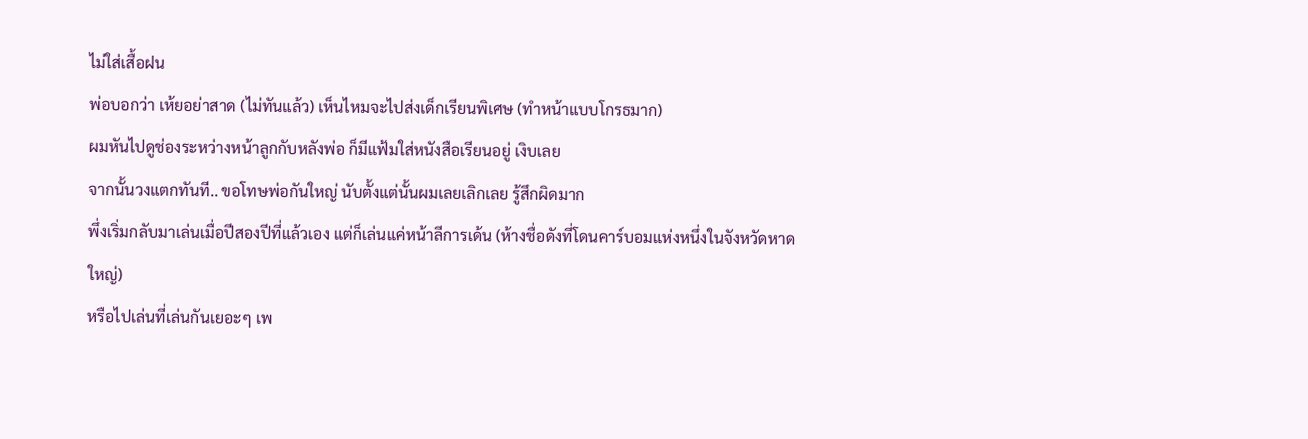ไม่ใส่เสื้อฝน
พ่อบอกว่า เห้ยอย่าสาด (ไม่ทันแล้ว) เห็นไหมจะไปส่งเด็กเรียนพิเศษ (ทำหน้าแบบโกรธมาก)
ผมหันไปดูช่องระหว่างหน้าลูกกับหลังพ่อ ก็มีแฟ้มใส่หนังสือเรียนอยู่ เงิบเลย
จากนั้นวงแตกทันที.. ขอโทษพ่อกันใหญ่ นับตั้งแต่นั้นผมเลยเลิกเลย รู้สึกผิดมาก
พึ่งเริ่มกลับมาเล่นเมื่อปีสองปีที่แล้วเอง แต่ก็เล่นแค่หน้าลีการเด้น (ห้างชื่อดังที่โดนคาร์บอมแห่งหนึ่งในจังหวัดหาดใหญ่)
หรือไปเล่นที่เล่นกันเยอะๆ เพ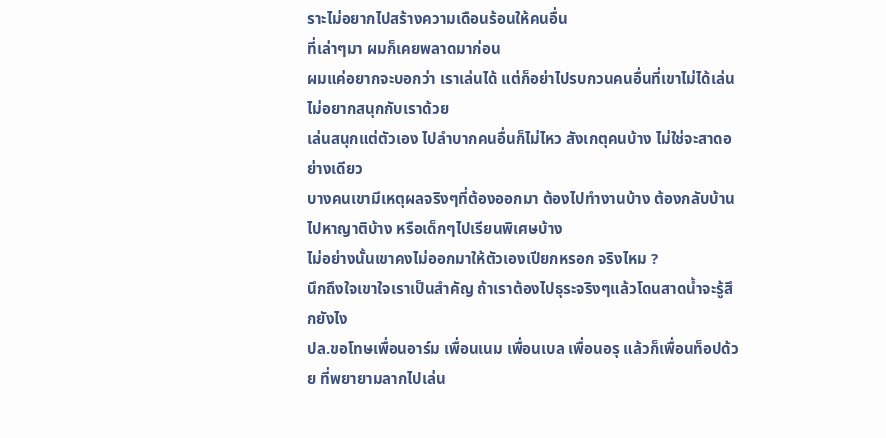ราะไม่อยากไปสร้างความเดือนร้อนให้คนอื่น
ที่เล่าๆมา ผมก็เคยพลาดมาก่อน
ผมแค่อยากจะบอกว่า เราเล่นได้ แต่ก็อย่าไปรบกวนคนอื่นที่เขาไม่ได้เล่น ไม่อยากสนุกกับเราด้วย
เล่นสนุกแต่ตัวเอง ไปลำบากคนอื่นก็ไม่ไหว สังเกตุคนบ้าง ไม่ใช่จะสาดอย่างเดียว
บางคนเขามีเหตุผลจริงๆที่ต้องออกมา ต้องไปทำงานบ้าง ต้องกลับบ้านไปหาญาติบ้าง หรือเด็กๆไปเรียนพิเศษบ้าง
ไม่อย่างนั้นเขาคงไม่ออกมาให้ตัวเองเปียกหรอก จริงไหม ?
นึกถึงใจเขาใจเราเป็นสำคัญ ถ้าเราต้องไปธุระจริงๆแล้วโดนสาดน้ำจะรู้สึกยังไง
ปล.ขอโทษเพื่อนอาร์ม เพื่อนเนม เพื่อนเบล เพื่อนอรุ แล้วก็เพื่อนท็อปด้วย ที่พยายามลากไปเล่น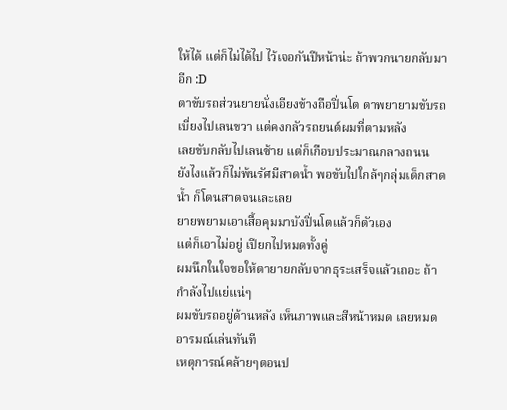ให้ได้ แต่ก็ไม่ได้ไป ไว้เจอกันปีหน้าน่ะ ถ้าพวกนายกลับมาอีก :D
ตาขับรถส่วนยายนั่งเอียงข้างถือปิ่นโต ตาพยายามขับรถเบี่ยงไปเลนขวา แต่คงกลัวรถยนต์ผมที่ตามหลัง
เลยขับกลับไปเลนซ้าย แต่ก็เกือบประมาณกลางถนน
ยังไงแล้วก็ไม่พ้นรัศมีสาดน้ำ พอขับไปใกล้ๆกลุ่มเด็กสาดน้ำ ก็โดนสาดจนเละเลย
ยายพยามเอาเสื้อคุมมาบังปิ่นโตแล้วก็ตัวเอง
แต่ก็เอาไม่อยู่ เปียกไปหมดทั้งคู่
ผมนึกในใจขอให้ตายายกลับจากธุระเสร็จแล้วเถอะ ถ้ากำลังไปแย่แน่ๆ
ผมขับรถอยู่ด้านหลัง เห็นภาพและสีหน้าหมด เลยหมดอารมณ์เล่นทันที
เหตุการณ์คล้ายๆตอนป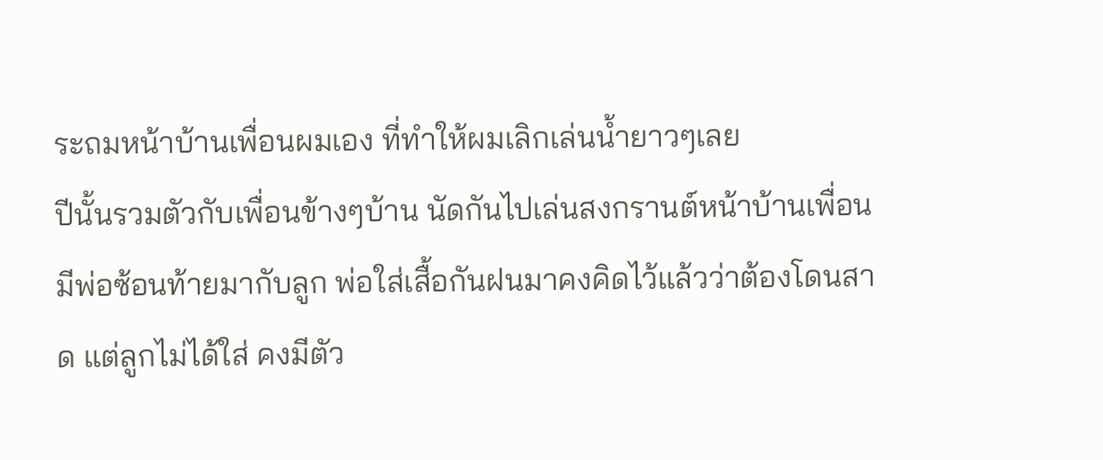ระถมหน้าบ้านเพื่อนผมเอง ที่ทำให้ผมเลิกเล่นน้ำยาวๆเลย
ปีนั้นรวมตัวกับเพื่อนข้างๆบ้าน นัดกันไปเล่นสงกรานต์หน้าบ้านเพื่อน
มีพ่อซ้อนท้ายมากับลูก พ่อใส่เสื้อกันฝนมาคงคิดไว้แล้วว่าต้องโดนสาด แต่ลูกไม่ได้ใส่ คงมีตัว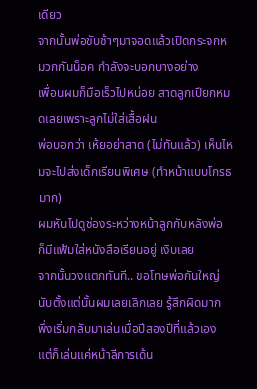เดียว
จากนั้นพ่อขับช้าๆมาจอดแล้วเปิดกระจกหมวกกันน็อค กำลังจะบอกบางอย่าง
เพื่อนผมก็มือเร็วไปหน่อย สาดลูกเปียกหมดเลยเพราะลูกไม่ใส่เสื้อฝน
พ่อบอกว่า เห้ยอย่าสาด (ไม่ทันแล้ว) เห็นไหมจะไปส่งเด็กเรียนพิเศษ (ทำหน้าแบบโกรธมาก)
ผมหันไปดูช่องระหว่างหน้าลูกกับหลังพ่อ ก็มีแฟ้มใส่หนังสือเรียนอยู่ เงิบเลย
จากนั้นวงแตกทันที.. ขอโทษพ่อกันใหญ่ นับตั้งแต่นั้นผมเลยเลิกเลย รู้สึกผิดมาก
พึ่งเริ่มกลับมาเล่นเมื่อปีสองปีที่แล้วเอง แต่ก็เล่นแค่หน้าลีการเด้น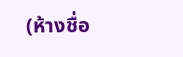(ห้างชื่อ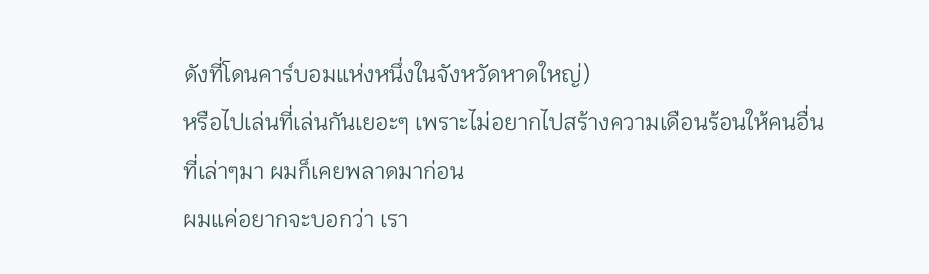ดังที่โดนคาร์บอมแห่งหนึ่งในจังหวัดหาดใหญ่)
หรือไปเล่นที่เล่นกันเยอะๆ เพราะไม่อยากไปสร้างความเดือนร้อนให้คนอื่น
ที่เล่าๆมา ผมก็เคยพลาดมาก่อน
ผมแค่อยากจะบอกว่า เรา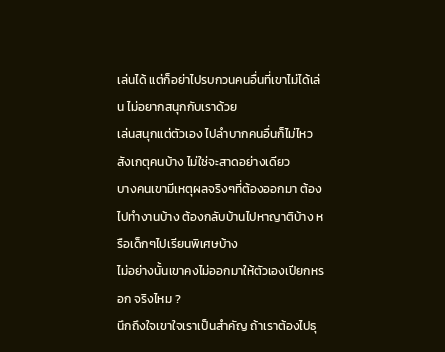เล่นได้ แต่ก็อย่าไปรบกวนคนอื่นที่เขาไม่ได้เล่น ไม่อยากสนุกกับเราด้วย
เล่นสนุกแต่ตัวเอง ไปลำบากคนอื่นก็ไม่ไหว สังเกตุคนบ้าง ไม่ใช่จะสาดอย่างเดียว
บางคนเขามีเหตุผลจริงๆที่ต้องออกมา ต้องไปทำงานบ้าง ต้องกลับบ้านไปหาญาติบ้าง หรือเด็กๆไปเรียนพิเศษบ้าง
ไม่อย่างนั้นเขาคงไม่ออกมาให้ตัวเองเปียกหรอก จริงไหม ?
นึกถึงใจเขาใจเราเป็นสำคัญ ถ้าเราต้องไปธุ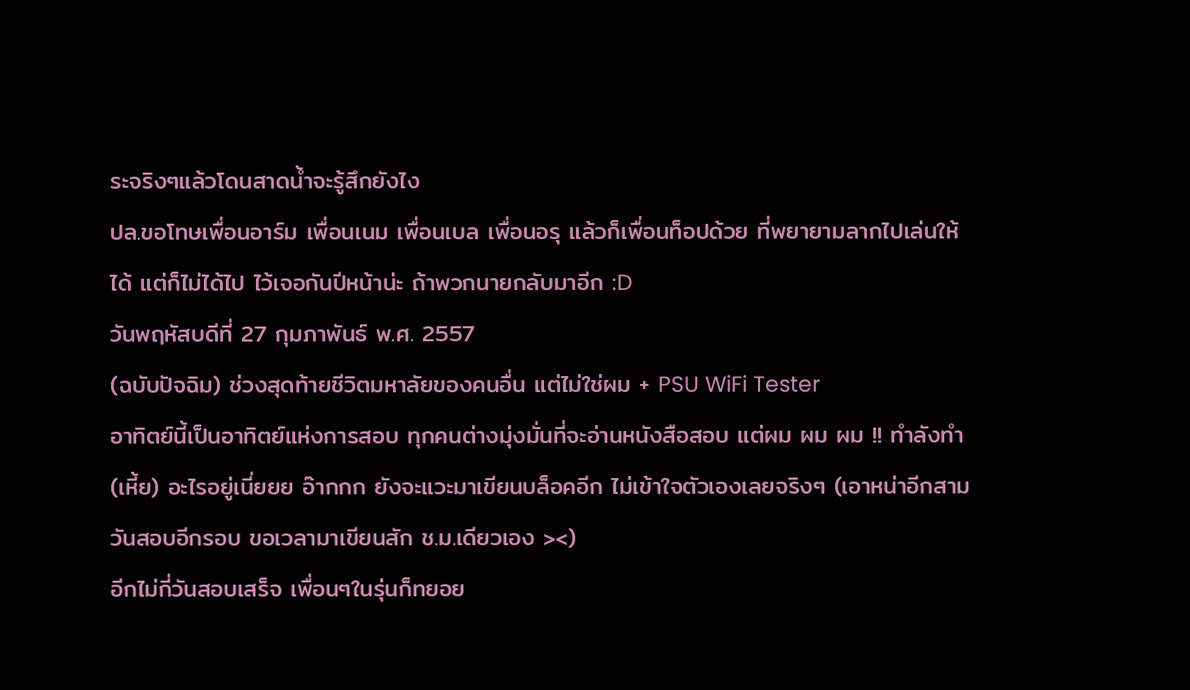ระจริงๆแล้วโดนสาดน้ำจะรู้สึกยังไง
ปล.ขอโทษเพื่อนอาร์ม เพื่อนเนม เพื่อนเบล เพื่อนอรุ แล้วก็เพื่อนท็อปด้วย ที่พยายามลากไปเล่นให้ได้ แต่ก็ไม่ได้ไป ไว้เจอกันปีหน้าน่ะ ถ้าพวกนายกลับมาอีก :D
วันพฤหัสบดีที่ 27 กุมภาพันธ์ พ.ศ. 2557
(ฉบับปัจฉิม) ช่วงสุดท้ายชีวิตมหาลัยของคนอื่น แต่ไม่ใช่ผม + PSU WiFi Tester
อาทิตย์นี้เป็นอาทิตย์แห่งการสอบ ทุกคนต่างมุ่งมั่นที่จะอ่านหนังสือสอบ แต่ผม ผม ผม !! ทำลังทำ(เหี้ย) อะไรอยู่เนี่ยยย อ๊ากกก ยังจะแวะมาเขียนบล็อคอีก ไม่เข้าใจตัวเองเลยจริงๆ (เอาหน่าอีกสามวันสอบอีกรอบ ขอเวลามาเขียนสัก ช.ม.เดียวเอง ><)
อีกไม่กี่วันสอบเสร็จ เพื่อนๆในรุ่นก็ทยอย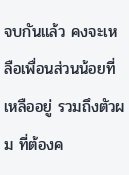จบกันแล้ว คงจะเหลือเพื่อนส่วนน้อยที่เหลืออยู่ รวมถึงตัวผม ที่ต้องค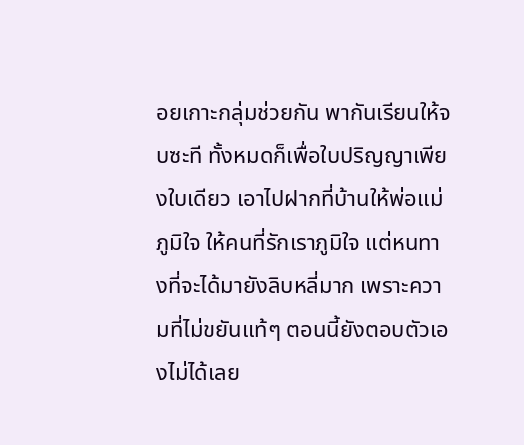อยเกาะกลุ่มช่วยกัน พากันเรียนให้จบซะที ทั้งหมดก็เพื่อใบปริญญาเพียงใบเดียว เอาไปฝากที่บ้านให้พ่อแม่ภูมิใจ ให้คนที่รักเราภูมิใจ แต่หนทางที่จะได้มายังลิบหลี่มาก เพราะความที่ไม่ขยันแท้ๆ ตอนนี้ยังตอบตัวเองไม่ได้เลย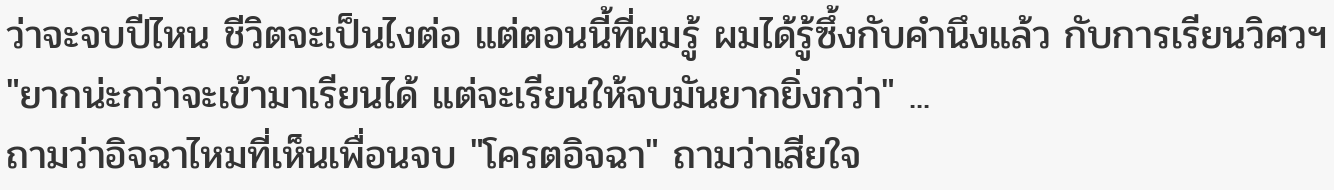ว่าจะจบปีไหน ชีวิตจะเป็นไงต่อ แต่ตอนนี้ที่ผมรู้ ผมได้รู้ซึ้งกับคำนึงแล้ว กับการเรียนวิศวฯ "ยากน่ะกว่าจะเข้ามาเรียนได้ แต่จะเรียนให้จบมันยากยิ่งกว่า" ...
ถามว่าอิจฉาไหมที่เห็นเพื่อนจบ "โครตอิจฉา" ถามว่าเสียใจ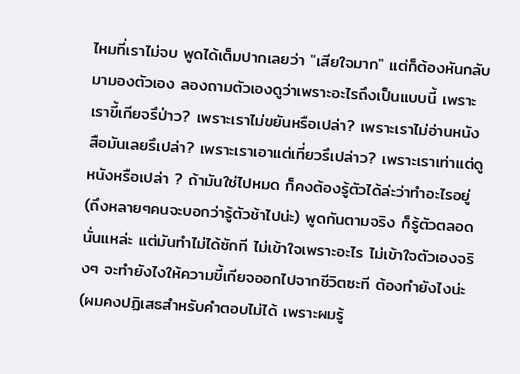ไหมที่เราไม่จบ พูดได้เต็มปากเลยว่า "เสียใจมาก" แต่ก็ต้องหันกลับมามองตัวเอง ลองถามตัวเองดูว่าเพราะอะไรถึงเป็นแบบนี้ เพราะเราขี้เกียจรึป่าว? เพราะเราไม่ขยันหรือเปล่า? เพราะเราไม่อ่านหนังสือมันเลยรึเปล่า? เพราะเราเอาแต่เที่ยวรึเปล่าว? เพราะเราเท่าแต่ดูหนังหรือเปล่า ? ถ้ามันใช่ไปหมด ก็คงต้องรู้ตัวได้ล่ะว่าทำอะไรอยู่ (ถึงหลายๆคนจะบอกว่ารู้ตัวช้าไปน่ะ) พูดกันตามจริง ก็รู้ตัวตลอดนั่นแหล่ะ แต่มันทำไม่ได้ซักที ไม่เข้าใจเพราะอะไร ไม่เข้าใจตัวเองจริงๆ จะทำยังไงให้ความขี้เกียจออกไปจากชีวิตซะที ต้องทำยังไงน่ะ (ผมคงปฏิเสธสำหรับคำตอบไม่ได้ เพราะผมรู้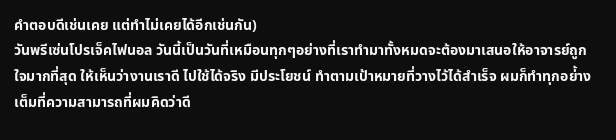คำตอบดีเช่นเคย แต่ทำไม่เคยได้อีกเช่นกัน)
วันพรีเซ่นโปรเจ็คไฟนอล วันนี้เป็นวันที่เหมือนทุกๆอย่างที่เราทำมาทั้งหมดจะต้องมาเสนอให้อาจารย์ถูกใจมากที่สุด ให้เห็นว่างานเราดี ไปใช้ได้จริง มีประโยชน์ ทำตามเป้าหมายที่วางไว้ได้สำเร็จ ผมก็ทำทุกอย่้างเต็มที่ความสามารถที่ผมคิดว่าดี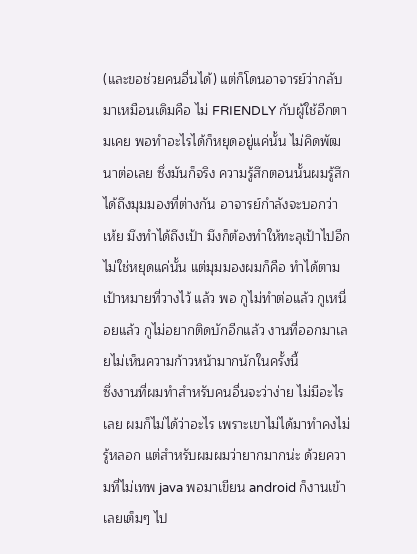(และขอช่วยคนอื่นได้) แต่ก็โดนอาจารย์ว่ากลับมาเหมือนเดิมคือ ไม่ FRIENDLY กับผู้ใช้อีกตามเคย พอทำอะไรได้ก็หยุดอยู่แค่นั้น ไม่คิดพัฒนาต่อเลย ซึ่งมันก็จริง ความรู้สึกตอนนั้นผมรู้สึกได้ถึงมุมมองที่ต่างกัน อาจารย์กำลังจะบอกว่า เห้ย มึงทำได้ถึงเป้า มึงก็ต้องทำให้ทะลุเป้าไปอีก ไม่ใช่หยุดแค่นั้น แต่มุมมองผมก็คือ ทำได้ตามเป้าหมายที่วางไว้ แล้ว พอ กูไม่ทำต่อแล้ว กูเหนื่อยแล้ว กูไม่อยากติดบักอีกแล้ว งานที่ออกมาเลยไม่เห็นความก้าวหน้ามากนักในครั้งนี้
ซึ่งงานที่ผมทำสำหรับคนอื่นจะว่าง่าย ไม่มีอะไรเลย ผมก็ไม่ได้ว่าอะไร เพราะเขาไม่ได้มาทำคงไม่รู้หลอก แต่สำหรับผมผมว่ายากมากน่ะ ด้วยความที่ไม่เทพ java พอมาเขียน android ก็งานเข้าเลยเต็มๆ ไป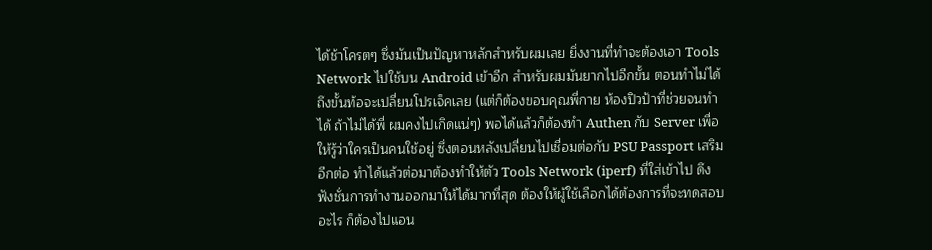ได้ช้าโครตๆ ซึ่งมันเป็นปัญหาหลักสำหรับผมเลย ยิ่งงานที่ทำจะต้องเอา Tools Network ไปใช้บน Android เข้าอีก สำหรับผมมันยากไปอีกขั้น ตอนทำไม่ได้ ถึงขั้นท้อจะเปลี่ยนโปรเจ็คเลย (แต่ก็ต้องขอบคุณพี่กาย ห้องปิวป้าที่ช่วยจนทำได้ ถ้าไม่ได้พี่ ผมคงไปเกิดแน่ๆ) พอได้แล้วก็ต้องทำ Authen กับ Server เพื่อให้รู้ว่าใครเป็นคนใช้อยู่ ซึ่งตอนหลังเปลี่ยนไปเชื่อมต่อกับ PSU Passport เสริมอีกต่อ ทำได้แล้วต่อมาต้องทำให้ตัว Tools Network (iperf) ที่ใส่เข้าไป ดึงฟังชั่นการทำงานออกมาให้ได้มากที่สุด ต้องให้ผู้ใช้เลือกได้ต้องการที่จะทดสอบอะไร ก็ต้องไปแอน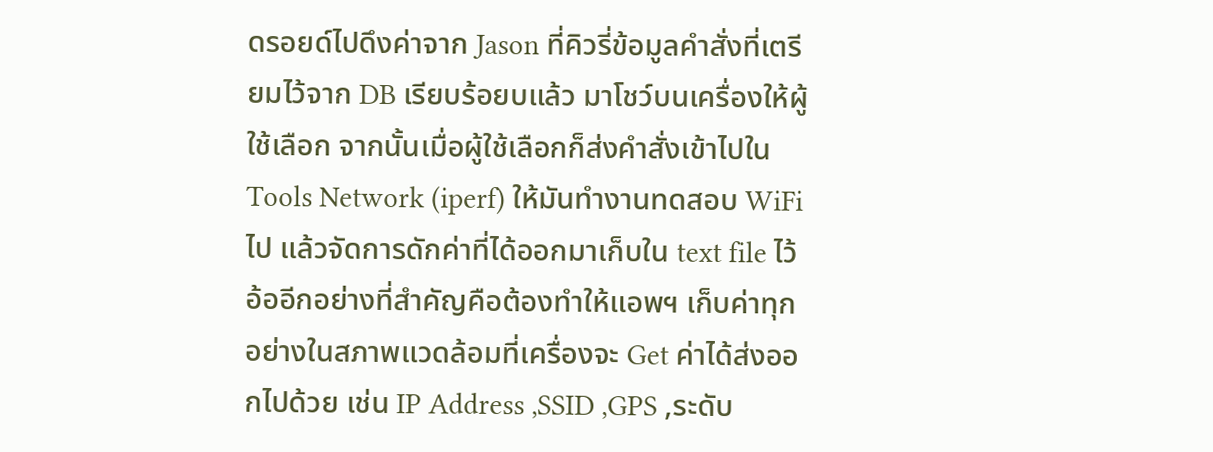ดรอยด์ไปดึงค่าจาก Jason ที่คิวรี่ข้อมูลคำสั่งที่เตรียมไว้จาก DB เรียบร้อยบแล้ว มาโชว์บนเครื่องให้ผู้ใช้เลือก จากนั้นเมื่อผู้ใช้เลือกก็ส่งคำสั่งเข้าไปใน Tools Network (iperf) ให้มันทำงานทดสอบ WiFi ไป แล้วจัดการดักค่าที่ได้ออกมาเก็บใน text file ไว้ อ้ออีกอย่างที่สำคัญคือต้องทำให้แอพฯ เก็บค่าทุกอย่างในสภาพแวดล้อมที่เครื่องจะ Get ค่าได้ส่งออกไปด้วย เช่น IP Address ,SSID ,GPS ,ระดับ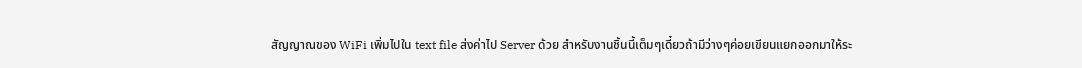สัญญาณของ WiFi เพิ่มไปใน text file ส่งค่าไป Server ด้วย สำหรับงานชิ้นนี้เต็มๆเดี๋ยวถ้ามีว่างๆค่อยเขียนแยกออกมาให้ระ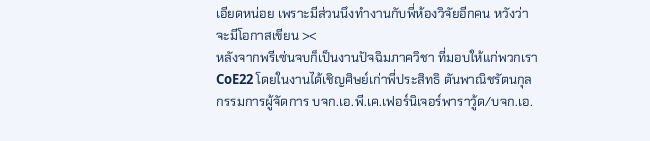เอียดหน่อย เพราะมีส่วนนึงทำงานกับพี่ห้องวิจัยอีกคน หวังว่าจะมีโอกาสเขียน ><
หลังจากพรีเซ่นจบก็เป็นงานปัจฉิมภาควิชา ที่มอบให้แก่พวกเรา CoE22 โดยในงานได้เชิญศิษย์เก่าพี่ประสิทธิ ตันพาณิชรัตนกุล กรรมการผู้จัดการ บจก.เอ.พี.เค.เฟอร์นิเจอร์พาราวู้ด/บจก.เอ.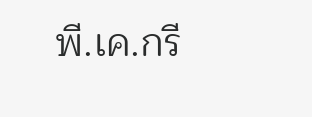พี.เค.กรี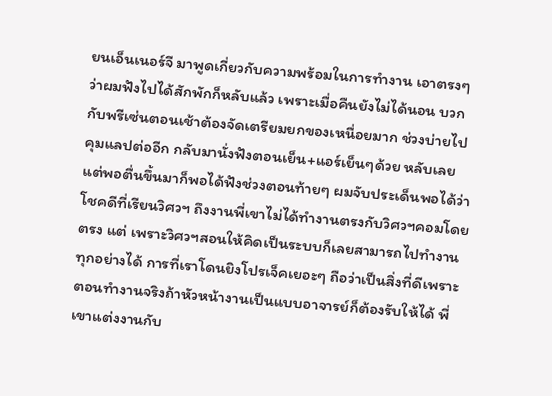ยนเอ็นเนอร์จี มาพูดเกี่ยวกับความพร้อมในการทำงาน เอาตรงๆว่าผมฟังไปได้สักพักก็หลับแล้ว เพราะเมื่อคืนยังไม่ได้นอน บวกกับพรีเซ่นตอนเช้าต้องจัดเตรียมยกของเหนื่อยมาก ช่วงบ่ายไปคุมแลปต่ออีก กลับมานั่งฟังตอนเย็น+แอร์เย็นๆด้วย หลับเลย แต่พอตื่นขึ้นมาก็พอได้ฟังช่วงตอนท้ายๆ ผมจับประเด็นพอได้ว่า โชคดีที่เรียนวิศวฯ ถึงงานพี่เขาไม่ได้ทำงานตรงกับวิศวฯคอมโดยตรง แต่ เพราะวิศวฯสอนให้คิดเป็นระบบก็เลยสามารถไปทำงานทุกอย่างได้ การที่เราโดนยิงโปรเจ็คเยอะๆ ถือว่าเป็นสิ่งที่ดีเพราะ ตอนทำงานจริงถ้าหัวหน้างานเป็นแบบอาจารย์ก็ต้องรับให้ได้ พี่เขาแต่งงานกับ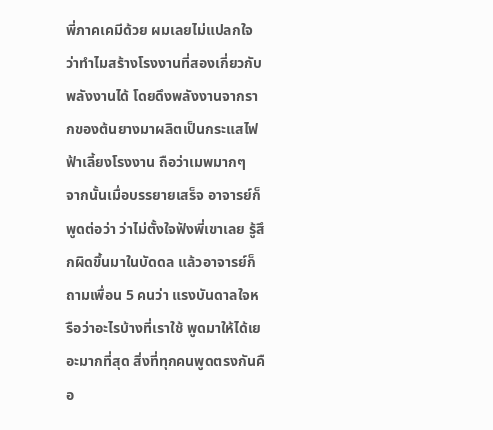พี่ภาคเคมีด้วย ผมเลยไม่แปลกใจว่าทำไมสร้างโรงงานที่สองเกี่ยวกับพลังงานได้ โดยดึงพลังงานจากรากของต้นยางมาผลิตเป็นกระแสไฟฟ้าเลี้ยงโรงงาน ถือว่าเมพมากๆ
จากนั้นเมื่อบรรยายเสร็จ อาจารย์ก็พูดต่อว่า ว่าไม่ตั้งใจฟังพี่เขาเลย รู้สึกผิดขึ้นมาในบัดดล แล้วอาจารย์ก็ถามเพื่อน 5 คนว่า แรงบันดาลใจหรือว่าอะไรบ้างที่เราใช้ พูดมาให้ได้เยอะมากที่สุด สิ่งที่ทุกคนพูดตรงกันคือ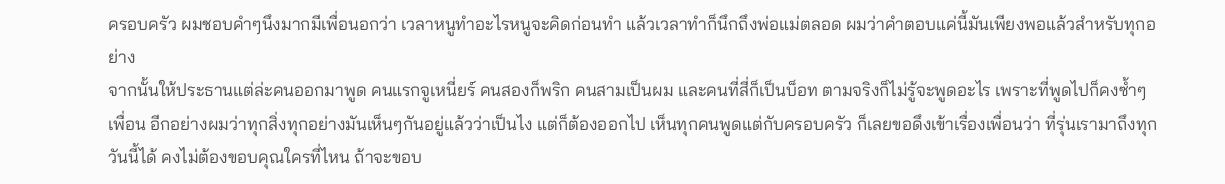ครอบครัว ผมชอบคำๆนึงมากมีเพื่อนอกว่า เวลาหนูทำอะไรหนูจะคิดก่อนทำ แล้วเวลาทำก็นึกถึงพ่อแม่ตลอด ผมว่าคำตอบแค่นี้มันเพียงพอแล้วสำหรับทุกอย่าง
จากนั้นให้ประธานแต่ล่ะคนออกมาพูด คนแรกจูเหนี่ยร์ คนสองก็พริก คนสามเป็นผม และคนที่สี่ก็เป็นบ็อท ตามจริงก็ไม่รู้จะพูดอะไร เพราะที่พูดไปก็คงซ้ำๆเพื่อน อีกอย่างผมว่าทุกสิ่งทุกอย่างมันเห็นๆกันอยู่แล้วว่าเป็นไง แต่ก็ต้องออกไป เห็นทุกคนพูดแต่กับครอบครัว ก็เลยขอดึงเข้าเรื่องเพื่อนว่า ที่รุ่นเรามาถึงทุกวันนี้ได้ คงไม่ต้องขอบคุณใครที่ไหน ถ้าจะขอบ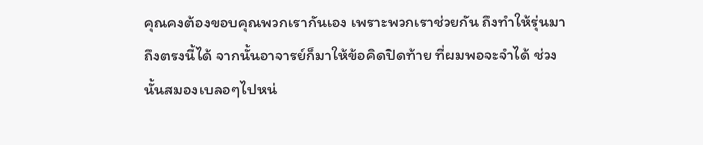คุณคงต้องขอบคุณพวกเรากันเอง เพราะพวกเราช่วยกัน ถึงทำให้รุ่นมาถึงตรงนี้ได้ จากนั้นอาจารย์ก็มาให้ข้อคิดปิดท้าย ที่ผมพอจะจำได้ ช่วงนั้นสมองเบลอๆไปหน่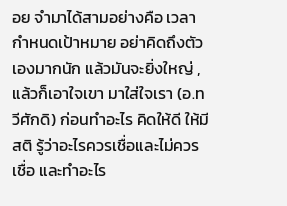อย จำมาได้สามอย่างคือ เวลากำหนดเป้าหมาย อย่าคิดถึงตัวเองมากนัก แล้วมันจะยิ่งใหญ่ ,แล้วก็เอาใจเขา มาใส่ใจเรา (อ.ทวีศักดิ) ก่อนทำอะไร คิดให้ดี ให้มีสติ รู้ว่าอะไรควรเชื่อและไม่ควรเชื่อ และทำอะไร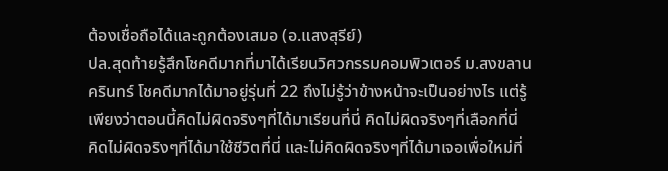ต้องเชื่อถือได้และถูกต้องเสมอ (อ.แสงสุรีย์)
ปล.สุดท้ายรู้สึกโชคดีมากที่มาได้เรียนวิศวกรรมคอมพิวเตอร์ ม.สงขลานครินทร์ โชคดีมากได้มาอยู่รุ่นที่ 22 ถึงไม่รู้ว่าข้างหน้าจะเป็นอย่างไร แต่รู้เพียงว่าตอนนี้คิดไม่ผิดจริงๆที่ได้มาเรียนที่นี่ คิดไม่ผิดจริงๆที่เลือกที่นี่ คิดไม่ผิดจริงๆที่ได้มาใช้ชีวิตที่นี่ และไม่คิดผิดจริงๆที่ได้มาเจอเพื่อใหม่ที่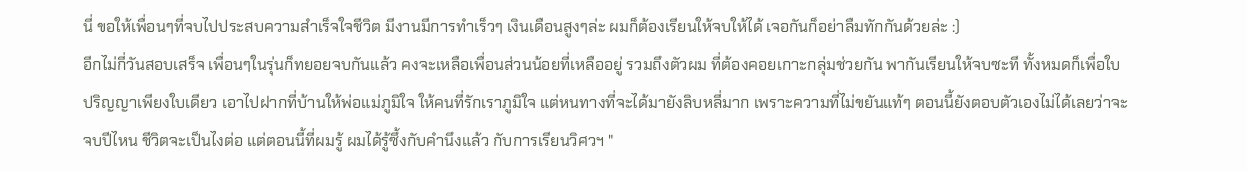นี่ ขอให้เพื่อนๆที่จบไปประสบความสำเร็จใจชีวิต มีงานมีการทำเร็วๆ เงินเดือนสูงๆล่ะ ผมก็ต้องเรียนให้จบให้ได้ เจอกันก็อย่าลืมทักกันด้วยล่ะ :)
อีกไม่กี่วันสอบเสร็จ เพื่อนๆในรุ่นก็ทยอยจบกันแล้ว คงจะเหลือเพื่อนส่วนน้อยที่เหลืออยู่ รวมถึงตัวผม ที่ต้องคอยเกาะกลุ่มช่วยกัน พากันเรียนให้จบซะที ทั้งหมดก็เพื่อใบปริญญาเพียงใบเดียว เอาไปฝากที่บ้านให้พ่อแม่ภูมิใจ ให้คนที่รักเราภูมิใจ แต่หนทางที่จะได้มายังลิบหลี่มาก เพราะความที่ไม่ขยันแท้ๆ ตอนนี้ยังตอบตัวเองไม่ได้เลยว่าจะจบปีไหน ชีวิตจะเป็นไงต่อ แต่ตอนนี้ที่ผมรู้ ผมได้รู้ซึ้งกับคำนึงแล้ว กับการเรียนวิศวฯ "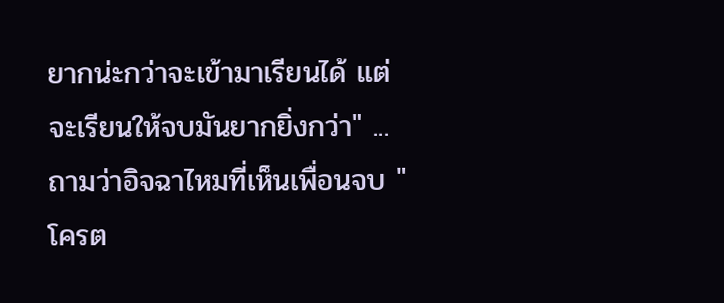ยากน่ะกว่าจะเข้ามาเรียนได้ แต่จะเรียนให้จบมันยากยิ่งกว่า" ...
ถามว่าอิจฉาไหมที่เห็นเพื่อนจบ "โครต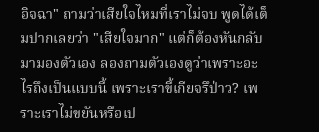อิจฉา" ถามว่าเสียใจไหมที่เราไม่จบ พูดได้เต็มปากเลยว่า "เสียใจมาก" แต่ก็ต้องหันกลับมามองตัวเอง ลองถามตัวเองดูว่าเพราะอะไรถึงเป็นแบบนี้ เพราะเราขี้เกียจรึป่าว? เพราะเราไม่ขยันหรือเป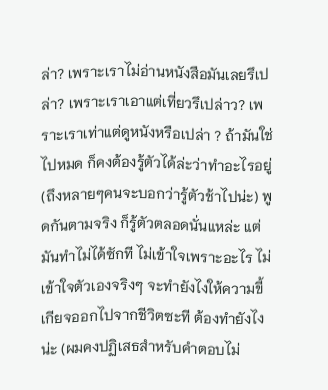ล่า? เพราะเราไม่อ่านหนังสือมันเลยรึเปล่า? เพราะเราเอาแต่เที่ยวรึเปล่าว? เพราะเราเท่าแต่ดูหนังหรือเปล่า ? ถ้ามันใช่ไปหมด ก็คงต้องรู้ตัวได้ล่ะว่าทำอะไรอยู่ (ถึงหลายๆคนจะบอกว่ารู้ตัวช้าไปน่ะ) พูดกันตามจริง ก็รู้ตัวตลอดนั่นแหล่ะ แต่มันทำไม่ได้ซักที ไม่เข้าใจเพราะอะไร ไม่เข้าใจตัวเองจริงๆ จะทำยังไงให้ความขี้เกียจออกไปจากชีวิตซะที ต้องทำยังไงน่ะ (ผมคงปฏิเสธสำหรับคำตอบไม่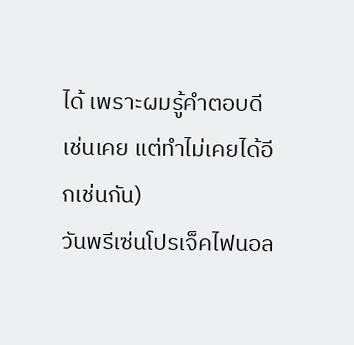ได้ เพราะผมรู้คำตอบดีเช่นเคย แต่ทำไม่เคยได้อีกเช่นกัน)
วันพรีเซ่นโปรเจ็คไฟนอล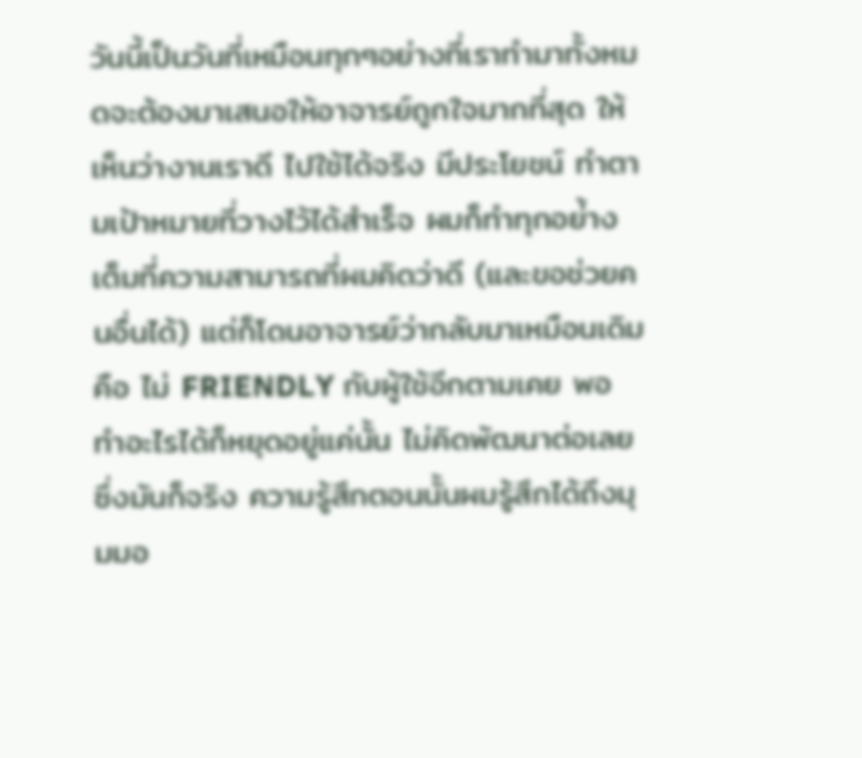วันนี้เป็นวันที่เหมือนทุกๆอย่างที่เราทำมาทั้งหมดจะต้องมาเสนอให้อาจารย์ถูกใจมากที่สุด ให้เห็นว่างานเราดี ไปใช้ได้จริง มีประโยชน์ ทำตามเป้าหมายที่วางไว้ได้สำเร็จ ผมก็ทำทุกอย่้างเต็มที่ความสามารถที่ผมคิดว่าดี (และขอช่วยคนอื่นได้) แต่ก็โดนอาจารย์ว่ากลับมาเหมือนเดิมคือ ไม่ FRIENDLY กับผู้ใช้อีกตามเคย พอทำอะไรได้ก็หยุดอยู่แค่นั้น ไม่คิดพัฒนาต่อเลย ซึ่งมันก็จริง ความรู้สึกตอนนั้นผมรู้สึกได้ถึงมุมมอ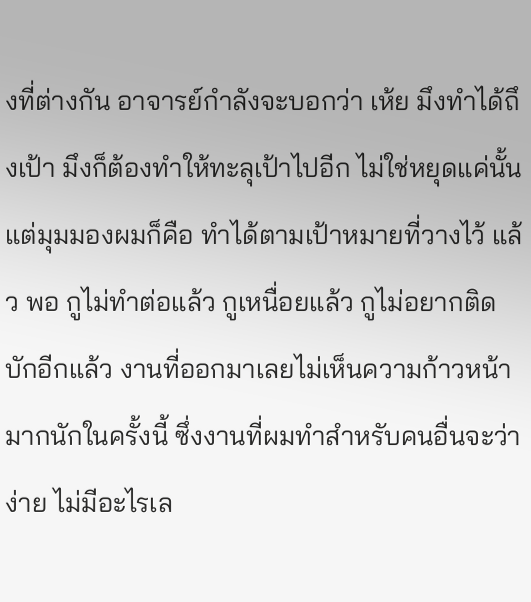งที่ต่างกัน อาจารย์กำลังจะบอกว่า เห้ย มึงทำได้ถึงเป้า มึงก็ต้องทำให้ทะลุเป้าไปอีก ไม่ใช่หยุดแค่นั้น แต่มุมมองผมก็คือ ทำได้ตามเป้าหมายที่วางไว้ แล้ว พอ กูไม่ทำต่อแล้ว กูเหนื่อยแล้ว กูไม่อยากติดบักอีกแล้ว งานที่ออกมาเลยไม่เห็นความก้าวหน้ามากนักในครั้งนี้ ซึ่งงานที่ผมทำสำหรับคนอื่นจะว่าง่าย ไม่มีอะไรเล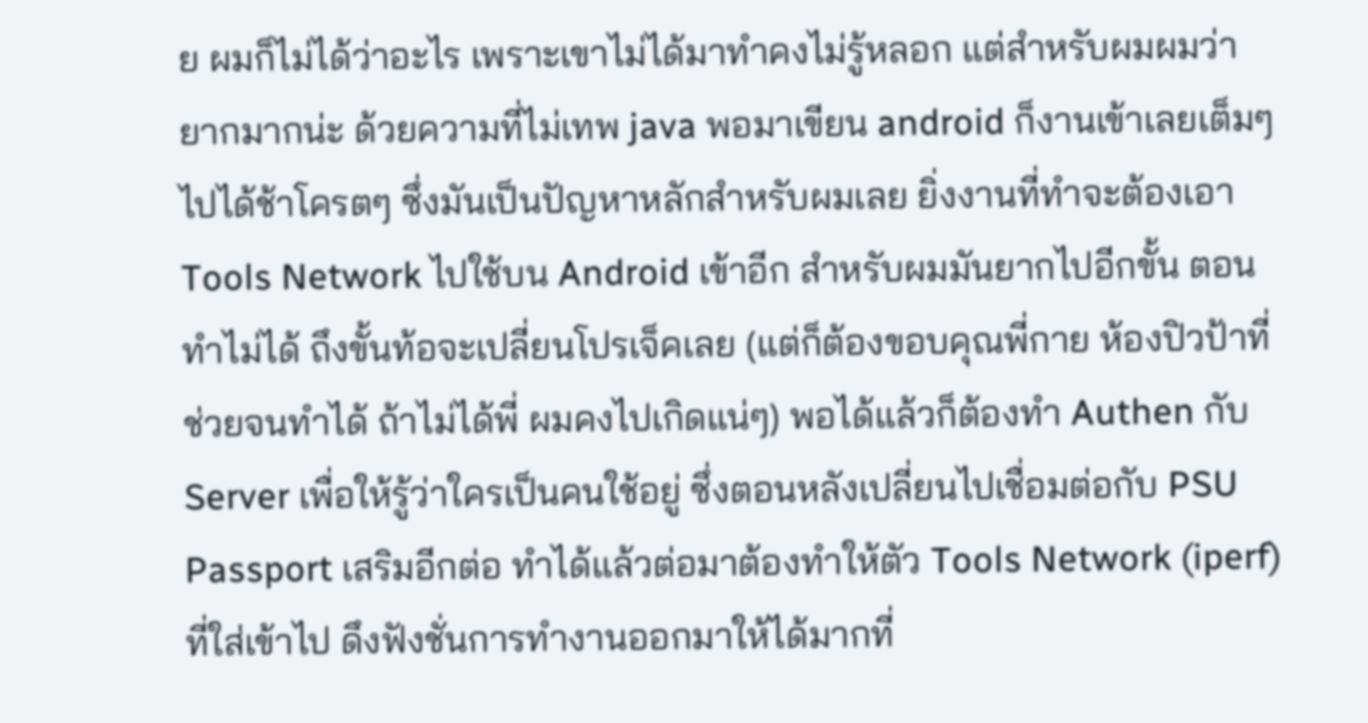ย ผมก็ไม่ได้ว่าอะไร เพราะเขาไม่ได้มาทำคงไม่รู้หลอก แต่สำหรับผมผมว่ายากมากน่ะ ด้วยความที่ไม่เทพ java พอมาเขียน android ก็งานเข้าเลยเต็มๆ ไปได้ช้าโครตๆ ซึ่งมันเป็นปัญหาหลักสำหรับผมเลย ยิ่งงานที่ทำจะต้องเอา Tools Network ไปใช้บน Android เข้าอีก สำหรับผมมันยากไปอีกขั้น ตอนทำไม่ได้ ถึงขั้นท้อจะเปลี่ยนโปรเจ็คเลย (แต่ก็ต้องขอบคุณพี่กาย ห้องปิวป้าที่ช่วยจนทำได้ ถ้าไม่ได้พี่ ผมคงไปเกิดแน่ๆ) พอได้แล้วก็ต้องทำ Authen กับ Server เพื่อให้รู้ว่าใครเป็นคนใช้อยู่ ซึ่งตอนหลังเปลี่ยนไปเชื่อมต่อกับ PSU Passport เสริมอีกต่อ ทำได้แล้วต่อมาต้องทำให้ตัว Tools Network (iperf) ที่ใส่เข้าไป ดึงฟังชั่นการทำงานออกมาให้ได้มากที่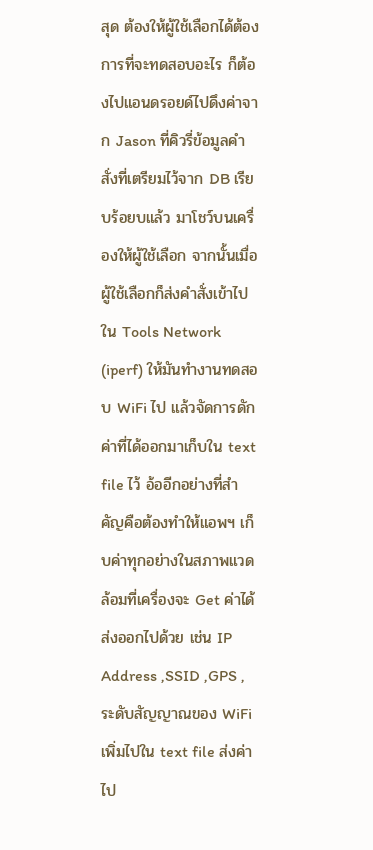สุด ต้องให้ผู้ใช้เลือกได้ต้องการที่จะทดสอบอะไร ก็ต้องไปแอนดรอยด์ไปดึงค่าจาก Jason ที่คิวรี่ข้อมูลคำสั่งที่เตรียมไว้จาก DB เรียบร้อยบแล้ว มาโชว์บนเครื่องให้ผู้ใช้เลือก จากนั้นเมื่อผู้ใช้เลือกก็ส่งคำสั่งเข้าไปใน Tools Network (iperf) ให้มันทำงานทดสอบ WiFi ไป แล้วจัดการดักค่าที่ได้ออกมาเก็บใน text file ไว้ อ้ออีกอย่างที่สำคัญคือต้องทำให้แอพฯ เก็บค่าทุกอย่างในสภาพแวดล้อมที่เครื่องจะ Get ค่าได้ส่งออกไปด้วย เช่น IP Address ,SSID ,GPS ,ระดับสัญญาณของ WiFi เพิ่มไปใน text file ส่งค่าไป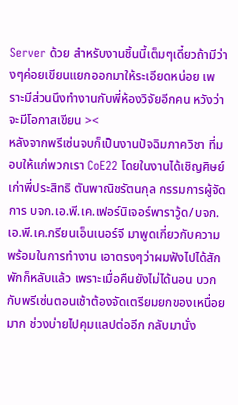Server ด้วย สำหรับงานชิ้นนี้เต็มๆเดี๋ยวถ้ามีว่างๆค่อยเขียนแยกออกมาให้ระเอียดหน่อย เพราะมีส่วนนึงทำงานกับพี่ห้องวิจัยอีกคน หวังว่าจะมีโอกาสเขียน ><
หลังจากพรีเซ่นจบก็เป็นงานปัจฉิมภาควิชา ที่มอบให้แก่พวกเรา CoE22 โดยในงานได้เชิญศิษย์เก่าพี่ประสิทธิ ตันพาณิชรัตนกุล กรรมการผู้จัดการ บจก.เอ.พี.เค.เฟอร์นิเจอร์พาราวู้ด/บจก.เอ.พี.เค.กรียนเอ็นเนอร์จี มาพูดเกี่ยวกับความพร้อมในการทำงาน เอาตรงๆว่าผมฟังไปได้สักพักก็หลับแล้ว เพราะเมื่อคืนยังไม่ได้นอน บวกกับพรีเซ่นตอนเช้าต้องจัดเตรียมยกของเหนื่อยมาก ช่วงบ่ายไปคุมแลปต่ออีก กลับมานั่ง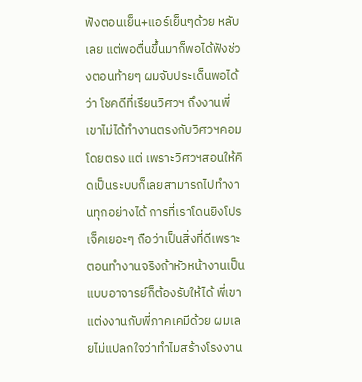ฟังตอนเย็น+แอร์เย็นๆด้วย หลับเลย แต่พอตื่นขึ้นมาก็พอได้ฟังช่วงตอนท้ายๆ ผมจับประเด็นพอได้ว่า โชคดีที่เรียนวิศวฯ ถึงงานพี่เขาไม่ได้ทำงานตรงกับวิศวฯคอมโดยตรง แต่ เพราะวิศวฯสอนให้คิดเป็นระบบก็เลยสามารถไปทำงานทุกอย่างได้ การที่เราโดนยิงโปรเจ็คเยอะๆ ถือว่าเป็นสิ่งที่ดีเพราะ ตอนทำงานจริงถ้าหัวหน้างานเป็นแบบอาจารย์ก็ต้องรับให้ได้ พี่เขาแต่งงานกับพี่ภาคเคมีด้วย ผมเลยไม่แปลกใจว่าทำไมสร้างโรงงาน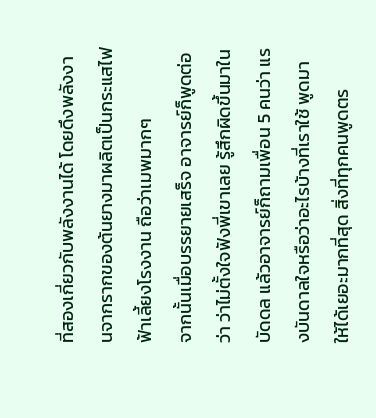ที่สองเกี่ยวกับพลังงานได้ โดยดึงพลังงานจากรากของต้นยางมาผลิตเป็นกระแสไฟฟ้าเลี้ยงโรงงาน ถือว่าเมพมากๆ
จากนั้นเมื่อบรรยายเสร็จ อาจารย์ก็พูดต่อว่า ว่าไม่ตั้งใจฟังพี่เขาเลย รู้สึกผิดขึ้นมาในบัดดล แล้วอาจารย์ก็ถามเพื่อน 5 คนว่า แรงบันดาลใจหรือว่าอะไรบ้างที่เราใช้ พูดมาให้ได้เยอะมากที่สุด สิ่งที่ทุกคนพูดตร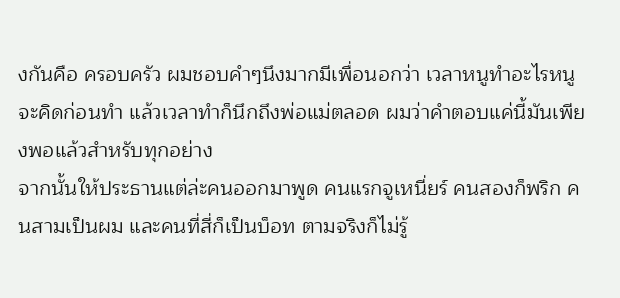งกันคือ ครอบครัว ผมชอบคำๆนึงมากมีเพื่อนอกว่า เวลาหนูทำอะไรหนูจะคิดก่อนทำ แล้วเวลาทำก็นึกถึงพ่อแม่ตลอด ผมว่าคำตอบแค่นี้มันเพียงพอแล้วสำหรับทุกอย่าง
จากนั้นให้ประธานแต่ล่ะคนออกมาพูด คนแรกจูเหนี่ยร์ คนสองก็พริก คนสามเป็นผม และคนที่สี่ก็เป็นบ็อท ตามจริงก็ไม่รู้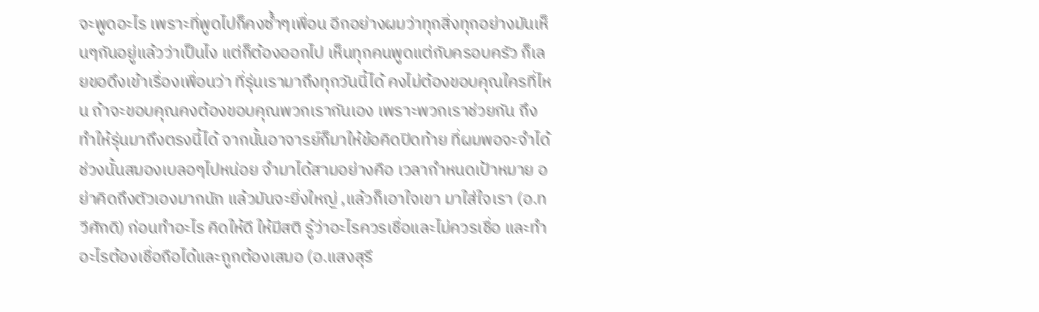จะพูดอะไร เพราะที่พูดไปก็คงซ้ำๆเพื่อน อีกอย่างผมว่าทุกสิ่งทุกอย่างมันเห็นๆกันอยู่แล้วว่าเป็นไง แต่ก็ต้องออกไป เห็นทุกคนพูดแต่กับครอบครัว ก็เลยขอดึงเข้าเรื่องเพื่อนว่า ที่รุ่นเรามาถึงทุกวันนี้ได้ คงไม่ต้องขอบคุณใครที่ไหน ถ้าจะขอบคุณคงต้องขอบคุณพวกเรากันเอง เพราะพวกเราช่วยกัน ถึงทำให้รุ่นมาถึงตรงนี้ได้ จากนั้นอาจารย์ก็มาให้ข้อคิดปิดท้าย ที่ผมพอจะจำได้ ช่วงนั้นสมองเบลอๆไปหน่อย จำมาได้สามอย่างคือ เวลากำหนดเป้าหมาย อย่าคิดถึงตัวเองมากนัก แล้วมันจะยิ่งใหญ่ ,แล้วก็เอาใจเขา มาใส่ใจเรา (อ.ทวีศักดิ) ก่อนทำอะไร คิดให้ดี ให้มีสติ รู้ว่าอะไรควรเชื่อและไม่ควรเชื่อ และทำอะไรต้องเชื่อถือได้และถูกต้องเสมอ (อ.แสงสุรี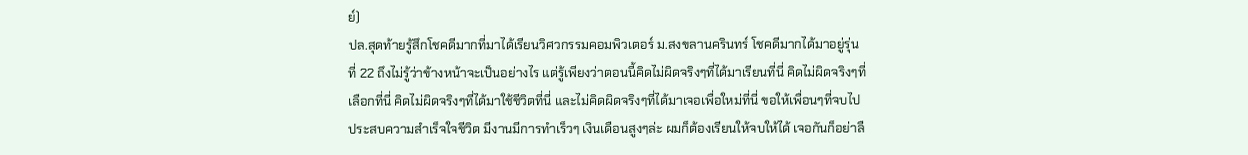ย์)
ปล.สุดท้ายรู้สึกโชคดีมากที่มาได้เรียนวิศวกรรมคอมพิวเตอร์ ม.สงขลานครินทร์ โชคดีมากได้มาอยู่รุ่นที่ 22 ถึงไม่รู้ว่าข้างหน้าจะเป็นอย่างไร แต่รู้เพียงว่าตอนนี้คิดไม่ผิดจริงๆที่ได้มาเรียนที่นี่ คิดไม่ผิดจริงๆที่เลือกที่นี่ คิดไม่ผิดจริงๆที่ได้มาใช้ชีวิตที่นี่ และไม่คิดผิดจริงๆที่ได้มาเจอเพื่อใหม่ที่นี่ ขอให้เพื่อนๆที่จบไปประสบความสำเร็จใจชีวิต มีงานมีการทำเร็วๆ เงินเดือนสูงๆล่ะ ผมก็ต้องเรียนให้จบให้ได้ เจอกันก็อย่าลื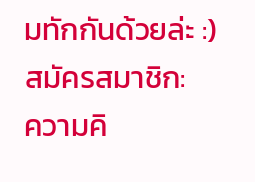มทักกันด้วยล่ะ :)
สมัครสมาชิก:
ความคิ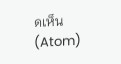ดเห็น (Atom)